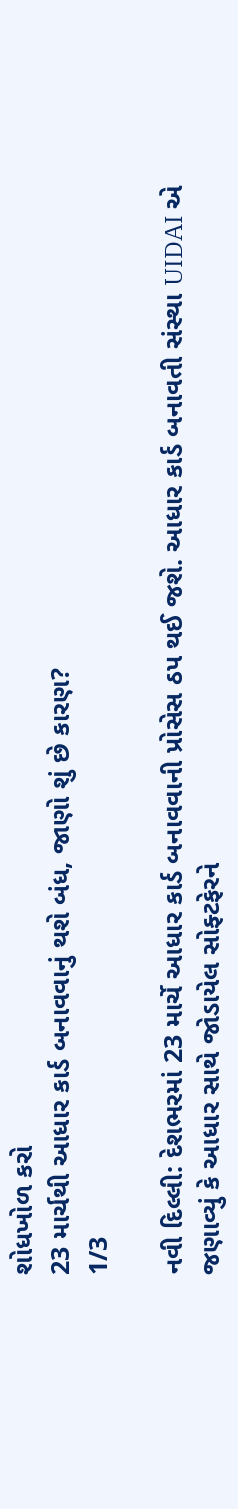શોધખોળ કરો
23 માર્ચથી આધાર કાર્ડ બનાવવાનું થશે બંધ, જાણો શું છે કારણ?
1/3

નવી દિલ્લી: દેશભરમાં 23 માર્ચે આધાર કાર્ડ બનાવવાની પ્રોસેસ ઠપ થઈ જશે. આધાર કાર્ડ બનાવતી સંસ્થા UIDAI એ જણાવ્યું કે આધાર સાથે જોડાયેલ સોફ્ટફેરને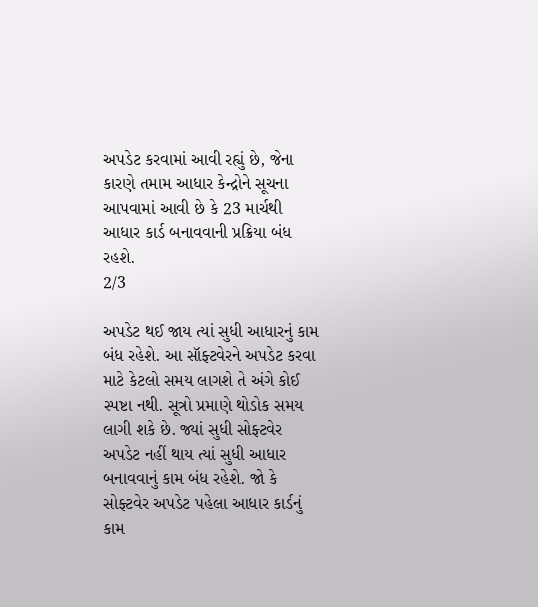અપડેટ કરવામાં આવી રહ્યું છે, જેના કારણે તમામ આધાર કેન્દ્રોને સૂચના આપવામાં આવી છે કે 23 માર્ચથી આધાર કાર્ડ બનાવવાની પ્રક્રિયા બંધ રહશે.
2/3

અપડેટ થઈ જાય ત્યાં સુધી આધારનું કામ બંધ રહેશે. આ સૉફ્ટવેરને અપડેટ કરવા માટે કેટલો સમય લાગશે તે અંગે કોઈ સ્પષ્ટા નથી. સૂત્રો પ્રમાણે થોડોક સમય લાગી શકે છે. જ્યાં સુધી સોફ્ટવેર અપડેટ નહીં થાય ત્યાં સુધી આધાર બનાવવાનું કામ બંધ રહેશે. જો કે સોફ્ટવેર અપડેટ પહેલા આધાર કાર્ડનું કામ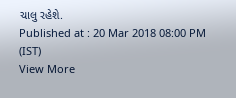ચાલુ રહેશે.
Published at : 20 Mar 2018 08:00 PM (IST)
View More